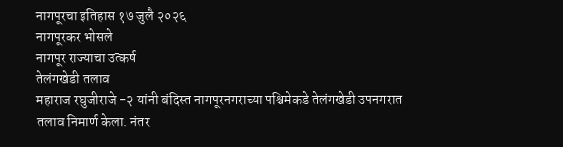नागपूरचा इतिहास १७ जुलै २०२६
नागपूरकर भोसले
नागपूर राज्याचा उत्कर्ष
तेलंगखेडी तलाव
महाराज रघुजीराजे -२ यांनी बंदिस्त नागपूरनगराच्या पश्चिमेकडे तेलंगखेडी उपनगरात तलाव निमार्ण केला. नंतर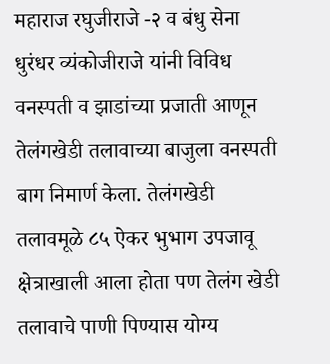महाराज रघुजीराजे -२ व बंधु सेना धुरंधर व्यंकोजीराजे यांनी विविध वनस्पती व झाडांच्या प्रजाती आणून तेलंगखेडी तलावाच्या बाजुला वनस्पती बाग निमार्ण केला. तेलंगखेडी तलावमूळे ८५ ऐकर भुभाग उपजावू क्षेत्राखाली आला होता पण तेलंग खेडी तलावाचे पाणी पिण्यास योग्य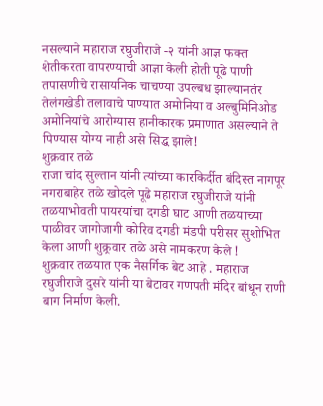नसल्याने महाराज रघुजीराजे -२ यांनी आज्ञ फक्त शेतीकरता वापरण्याची आज्ञा केली होती पूढे पाणी तपासणीचे रासायनिक चाचण्या उपल्बध झाल्यानतंर तेलंगखेडी तलावाचे पाण्यात अमोनिया व अल्बुमिनिओड अमोनियांचे आरोग्यास हानीकारक प्रमाणात असल्याने ते पिण्यास योग्य नाही असे सिद्ध झाले!
शुक्रवार तळे
राजा चांद सुल्तान यांनी त्यांच्या कारकिर्दीत बंदिस्त नागपूर नगराबाहेर तळे खोदले पूढे महाराज रघुजीराजे यांनी तळयाभोवती पायरयांचा दगडी घाट आणी तळयाच्या पाळीवर जागोजागी कोरिव दगडी मंडपी परीसर सुशोभित केला आणी शुक्र्रवार तळे असे नामकरण केले !
शुक्रवार तळयात एक नैसर्गिक बेट आहे . महाराज रघुजीराजे दुसरे यांनी या बेटावर गणपती मंदिर बांधून राणी बाग निर्माण केली.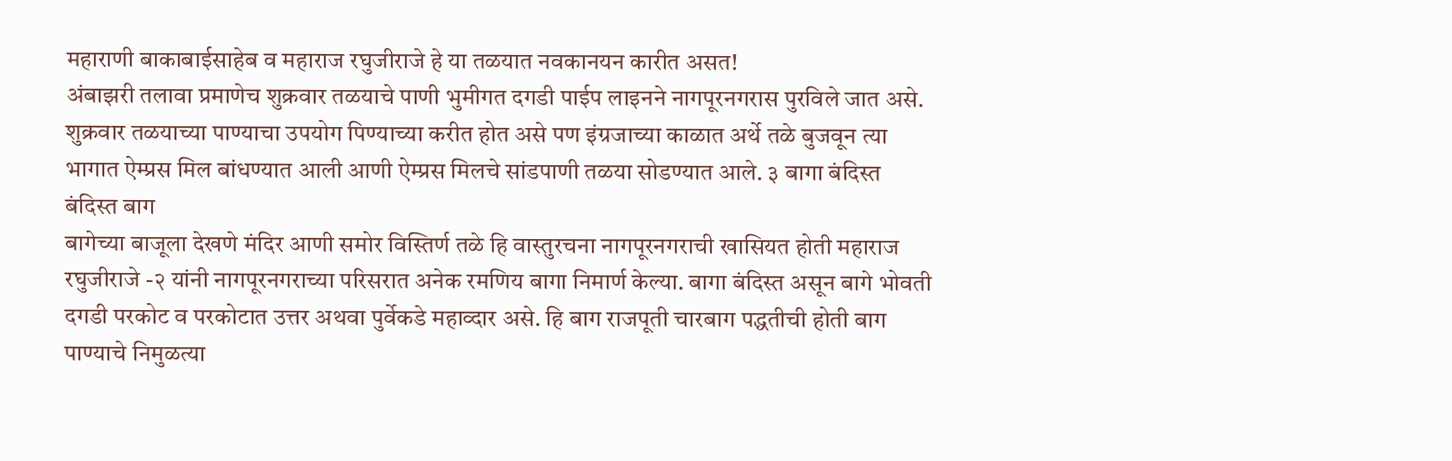महाराणी बाकाबाईसाहेब व महाराज रघुजीराजे हे या तळयात नवकानयन कारीत असत!
अंबाझरी तलावा प्रमाणेच शुक्रवार तळयाचे पाणी भुमीगत दगडी पाईप लाइनने नागपूरनगरास पुरविले जात असे. शुक्रवार तळयाच्या पाण्याचा उपयोग पिण्याच्या करीत होत असे पण इंग्रजाच्या काळात अर्थे तळे बुजवून त्या भागात ऐम्प्रस मिल बांधण्यात आली आणी ऐम्प्रस मिलचे सांडपाणी तळया सोडण्यात आले. ३ बागा बंदिस्त
बंदिस्त बाग
बागेच्या बाजूला देखणे मंदिर आणी समोर विस्तिर्ण तळे हि वास्तुरचना नागपूरनगराची खासियत होती महाराज रघुजीराजे -२ यांनी नागपूरनगराच्या परिसरात अनेक रमणिय बागा निमार्ण केल्या. बागा बंदिस्त असून बागे भोवती दगडी परकोट व परकोटात उत्तर अथवा पुर्वेकडे महाव्दार असे. हि बाग राजपूती चारबाग पद्धतीची होती बाग पाण्याचे निमुळत्या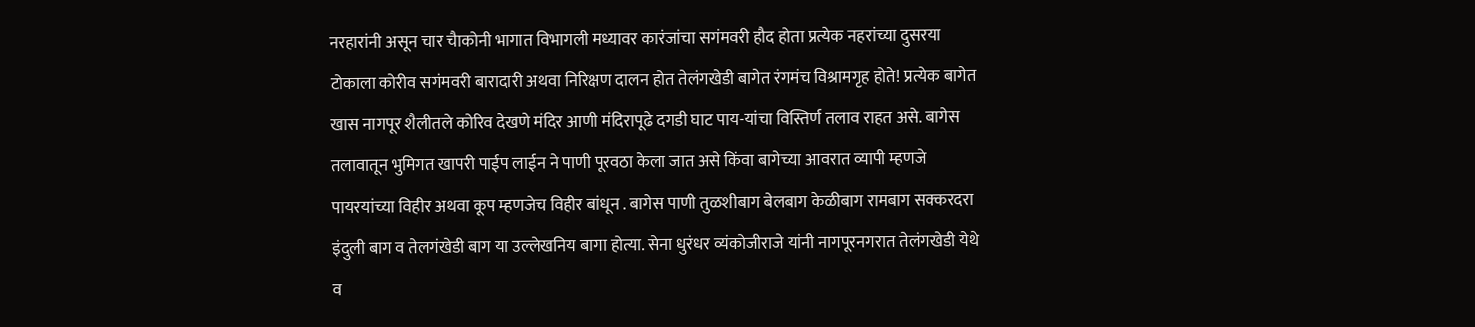नरहारांनी असून चार चैाकोनी भागात विभागली मध्यावर कारंजांचा सगंमवरी हौद होता प्रत्येक नहरांच्या दुसरया टोकाला कोरीव सगंमवरी बारादारी अथवा निरिक्षण दालन होत तेलंगखेडी बागेत रंगमंच विश्रामगृह होते! प्रत्येक बागेत खास नागपूर शैलीतले कोरिव देखणे मंदिर आणी मंदिरापूढे दगडी घाट पाय-यांचा विस्तिर्ण तलाव राहत असे. बागेस तलावातून भुमिगत खापरी पाईप लाईन ने पाणी पूरवठा केला जात असे किंवा बागेच्या आवरात व्यापी म्हणजे पायरयांच्या विहीर अथवा कूप म्हणजेच विहीर बांधून . बागेस पाणी तुळशीबाग बेलबाग केळीबाग रामबाग सक्करदरा इंदुली बाग व तेलगंखेडी बाग या उल्लेखनिय बागा होत्या. सेना धुरंधर व्यंकोजीराजे यांनी नागपूरनगरात तेलंगखेडी येथे व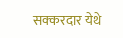सक्करदार येथे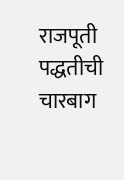राजपूती पद्धतीची चारबाग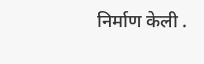निर्माण केली .